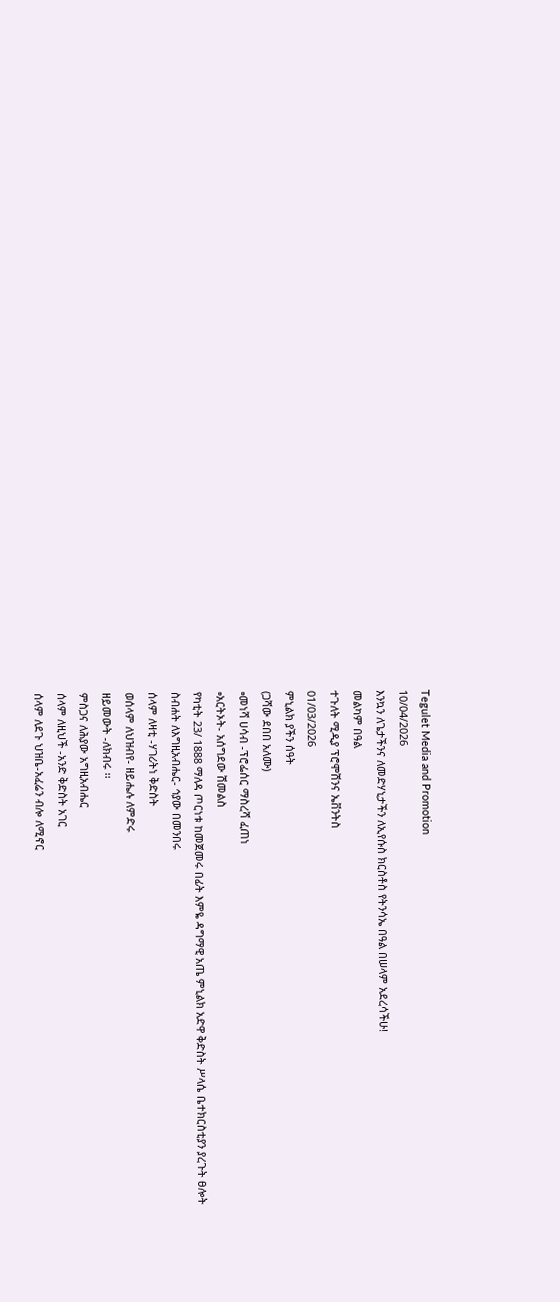Tegulet Media and Promotion
10/04/2026
እንኳን ለጌታችንና ለመድሃኒታችን ለኢየሱስ ክርስቶስ የትንሳኤ በዓል በሠላም አደረሳችሁ!
መልካም በዓል
ተጉለት ሚዲያ ፕሮሞሽንና ኤቨንትስ
01/03/2026
ምኒልክ ያችን ሰዓት
(ጋሻው ደበበ አለሙ)
▫መነሻ ሀሳብ -ፕሮፌሰር ማስረሻ ፈጠነ
▫አርትኦት- አሰግደው ሽመልስ
የካቲት 23/ 1888 ማለዳ ጦርነቱ ከመጀመሩ በፊት እምዬ ዳግማዊ አጤ ምኒልክ አድዋ ቅድስት ሥላሴ ቤተክርስቲያን ያረጉት ፀሎት
ስብሐት ለእግዚአብሔር- ኅያው በመንበሩ
ሰላም ለዛቲ -ሃገሪትነ ቅድስት
ወሰላም ለህዝብየ- ዘይሔሉ ለምድሩ
ዘይመውት -ለክብሩ ፡፡
ምስጋና ለሕያው አግዚአብሔር
ሰላም ለዚህች -አንድ ቅድስት አገር
ሰላም ለደጉ ህዝቤ-አፈሬን ብሎ ለሚኖር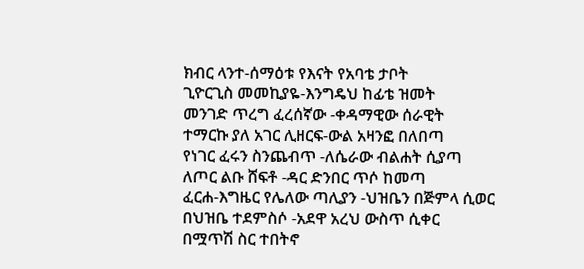ክብር ላንተ-ሰማዕቱ የእናት የአባቴ ታቦት
ጊዮርጊስ መመኪያዬ-እንግዴህ ከፊቴ ዝመት
መንገድ ጥረግ ፈረሰኛው -ቀዳማዊው ሰራዊት
ተማርኩ ያለ አገር ሊዘርፍ-ውል አዛንፎ በለበጣ
የነገር ፈሩን ስንጨብጥ -ለሴራው ብልሐት ሲያጣ
ለጦር ልቡ ሸፍቶ -ዳር ድንበር ጥሶ ከመጣ
ፈርሐ-እግዜር የሌለው ጣሊያን -ህዝቤን በጅምላ ሲወር
በህዝቤ ተደምስሶ -አደዋ አረህ ውስጥ ሲቀር
በሟጥሽ ስር ተበትኖ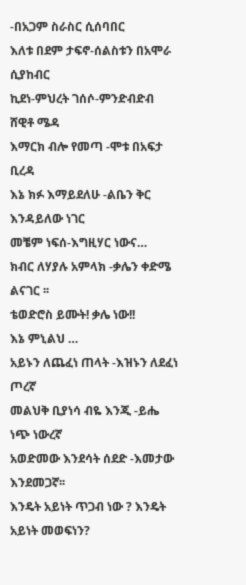-በአጋም ስራስር ሲሰባበር
እለቱ በደም ታፍኖ-ሰልስቱን በአሞራ ሲያከብር
ኪደነ-ምህረት ገሰሶ-ምንድብድብ ሸዊቶ ሜዳ
እማርክ ብሎ የመጣ -ሞቱ በአፍታ ቢረዳ
እኔ ክፉ እማይደለሁ -ልቤን ቅር እንዳይለው ነገር
መቼም ነፍሰ-እግዚሃር ነውና…
ክብር ለሃያሉ አምላክ -ቃሌን ቀድሜ ልናገር ፡፡
ቴወድሮስ ይሙት! ቃሌ ነው!!
እኔ ምኒልህ …
አይኑን ለጨፈነ ጠላት -እዝኑን ለደፈነ ጦረኛ
መልህቅ ቢያነሳ ብዬ እንጂ -ይሔ ነጭ ነውረኛ
አወድመው እንደሳት ሰደድ -እመታው እንደመጋኛ፡፡
እንዴት አይነት ጥጋብ ነው ? እንዴት አይነት መወፍነን?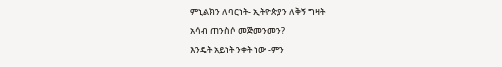ምኒልክን ለባርነት- ኢትዮጵያን ለቅኝ ግዛት
አሳብ ጠንስሶ መጅመንመን?
እንዴት አይነት ንቀት ነው -ምን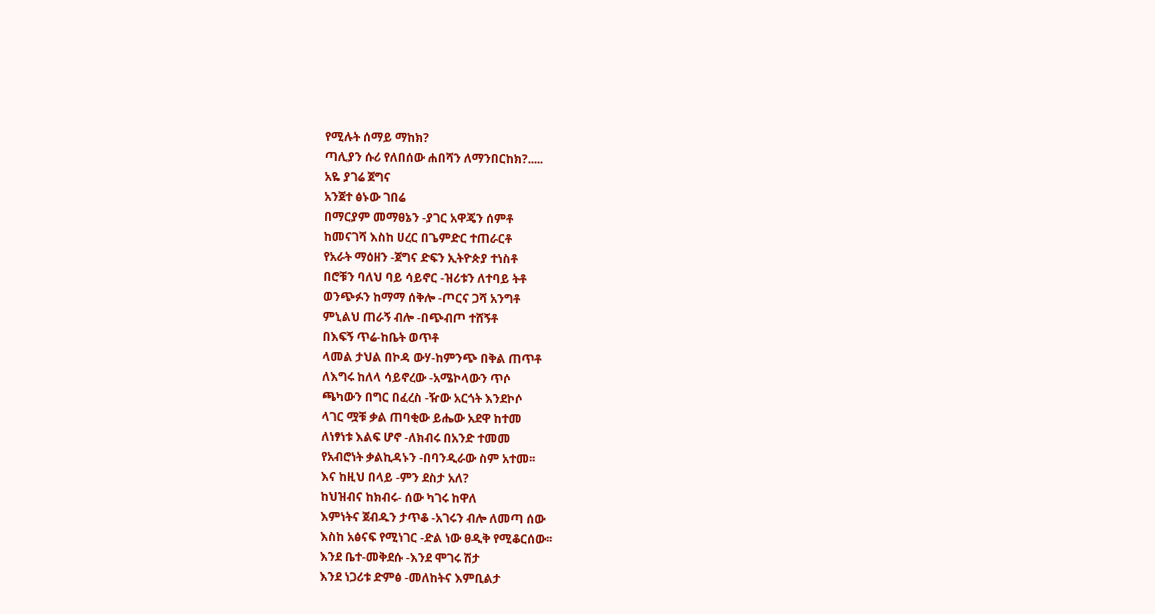የሚሉት ሰማይ ማከክ?
ጣሊያን ሱሪ የለበሰው ሐበሻን ለማንበርከክ?.....
አዬ ያገሬ ጀግና
አንጀተ ፅኑው ገበሬ
በማርያም መማፀኔን -ያገር አዋጄን ሰምቶ
ከመናገሻ እስከ ሀረር በጌምድር ተጠራርቶ
የአራት ማዕዘን -ጀግና ድፍን ኢትዮጵያ ተነስቶ
በሮቹን ባለህ ባይ ሳይኖር -ዝሪቱን ለተባይ ትቶ
ወንጭፉን ከማማ ሰቅሎ -ጦርና ጋሻ አንግቶ
ምኒልህ ጠራኝ ብሎ -በጭብጦ ተሸኝቶ
በእፍኝ ጥሬ-ከቤት ወጥቶ
ላመል ታህል በኮዳ ውሃ-ከምንጭ በቅል ጠጥቶ
ለእግሩ ከለላ ሳይኖረው -አሜኮላውን ጥሶ
ጫካውን በግር በፈረስ -ዥው አርጎት እንደኮሶ
ላገር ሟቹ ቃል ጠባቂው ይሔው አደዋ ከተመ
ለነፃነቱ እልፍ ሆኖ -ለክብሩ በአንድ ተመመ
የአብሮነት ቃልኪዳኑን -በባንዲራው ስም አተመ፡፡
እና ከዚህ በላይ -ምን ደስታ አለ?
ከህዝብና ከክብሩ- ሰው ካገሩ ከዋለ
እምነትና ጀብዱን ታጥቆ -አገሩን ብሎ ለመጣ ሰው
እስከ አፅናፍ የሚነገር -ድል ነው ፀዲቅ የሚቆርሰው፡፡
እንደ ቤተ-መቅደሱ -እንደ ሞገሩ ሽታ
እንደ ነጋሪቱ ድምፅ -መለከትና እምቢልታ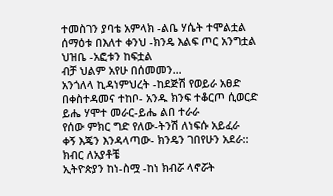ተመስገን ያባቴ አምላክ -ልቤ ሃሴት ተሞልቷል
ሰማዕቱ በእለተ ቀንህ -ክንዴ እልፍ ጦር አንግቷል
ህዝቤ -አፎቱን ከፍቷል
ብቻ ህልም አየሁ በሰመመን…
አንጎለላ ኪዳነምህረት -ከደጅሽ የወይራ አፀድ
በቀስተዳመና ተከቦ- አንዱ ክንፍ ተቆርጦ ሲወርድ
ይሔ ሃሞተ መራር-ይሔ ልበ ተራራ
የሰው ምክር ግድ የለው-ትንሽ ለነፍሱ አይፈራ
ቀኝ እጄን እንዳላጣው- ክንዴን ገበየሁን አደራ::
ክብር ለአያቶቼ
ኢትዮጵያን ከነ-ስሟ -ከነ ክብሯ ላኖሯት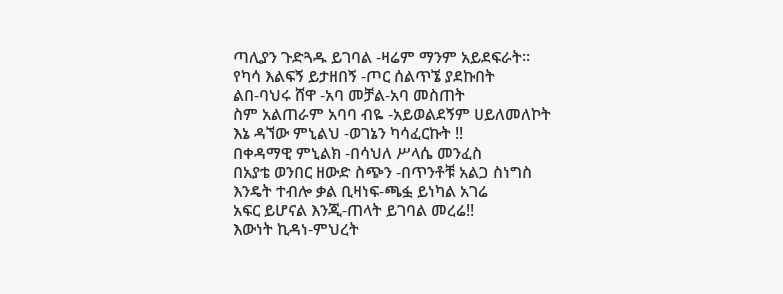ጣሊያን ጉድጓዱ ይገባል -ዛሬም ማንም አይደፍራት።
የካሳ እልፍኝ ይታዘበኝ -ጦር ሰልጥኜ ያደኩበት
ልበ-ባህሩ ሸዋ -አባ መቻል-አባ መስጠት
ስም አልጠራም አባባ ብዬ -አይወልደኝም ሀይለመለኮት
እኔ ዳኘው ምኒልህ -ወገኔን ካሳፈርኩት !!
በቀዳማዊ ምኒልክ -በሳህለ ሥላሴ መንፈስ
በአያቴ ወንበር ዘውድ ስጭን -በጥንቶቹ አልጋ ስነግስ
እንዴት ተብሎ ቃል ቢዛነፍ-ጫፏ ይነካል አገሬ
አፍር ይሆናል እንጂ-ጠላት ይገባል መረሬ!!
እውነት ኪዳነ-ምህረት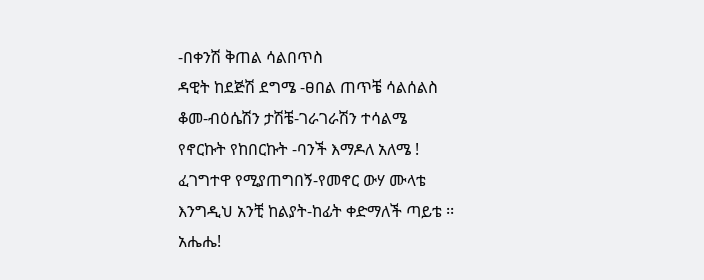-በቀንሽ ቅጠል ሳልበጥስ
ዳዊት ከደጅሽ ደግሜ -ፀበል ጠጥቼ ሳልሰልስ
ቆመ-ብዕሴሽን ታሽቼ-ገራገራሽን ተሳልሜ
የኖርኩት የከበርኩት -ባንች እማዶለ አለሜ !
ፈገግተዋ የሚያጠግበኝ-የመኖር ውሃ ሙላቴ
እንግዲህ አንቺ ከልያት-ከፊት ቀድማለች ጣይቴ ፡፡
አሔሔ!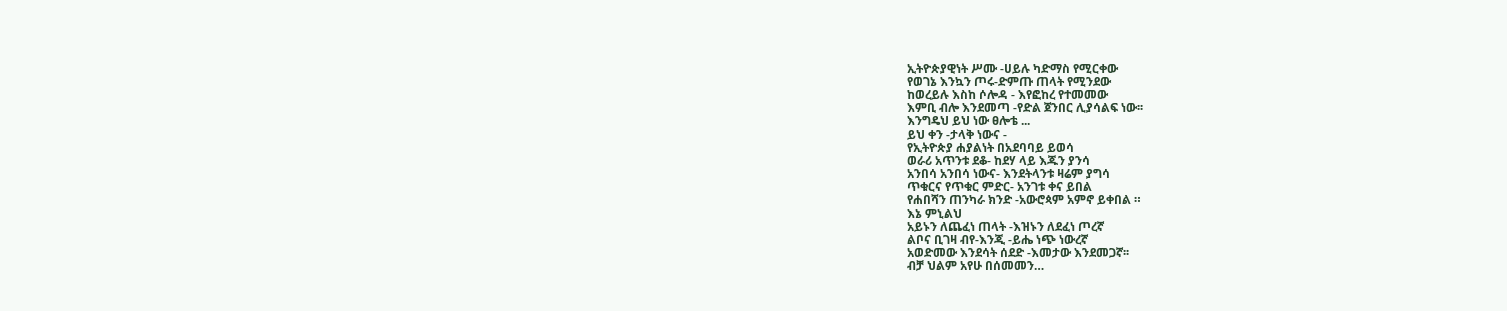ኢትዮጵያዊነት ሥሙ -ሀይሉ ካድማስ የሚርቀው
የወገኔ እንኳን ጦሩ-ድምጡ ጠላት የሚንደው
ከወረይሉ እስከ ሶሎዳ - እየፎከረ የተመመው
እምቢ ብሎ እንደመጣ -የድል ጀንበር ሊያሳልፍ ነው፡፡
እንግዴህ ይህ ነው ፀሎቴ ...
ይህ ቀን -ታላቅ ነውና -
የኢትዮጵያ ሐያልነት በአደባባይ ይወሳ
ወራሪ አጥንቱ ደቆ- ከደሃ ላይ እጁን ያንሳ
አንበሳ አንበሳ ነውና- እንደትላንቱ ዛሬም ያግሳ
ጥቁርና የጥቁር ምድር- አንገቱ ቀና ይበል
የሐበሻን ጠንካራ ክንድ -አውሮጳም አምኖ ይቀበል ።
እኔ ምኒልህ
አይኑን ለጨፈነ ጠላት -እዝኑን ለደፈነ ጦረኛ
ልቦና ቢገዛ ብየ-እንጂ -ይሔ ነጭ ነውረኛ
አወድመው እንደሳት ሰደድ -እመታው እንደመጋኛ፡፡
ብቻ ህልም አየሁ በሰመመን…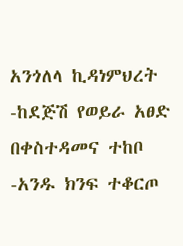አንጎለላ ኪዳነምህረት -ከደጅሽ የወይራ አፀድ
በቀስተዳመና ተከቦ -አንዱ ክንፍ ተቆርጦ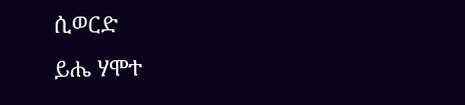ሲወርድ
ይሔ ሃሞተ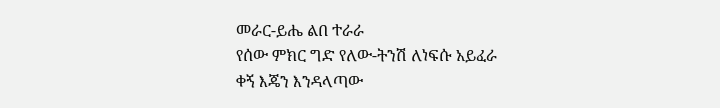መራር-ይሔ ልበ ተራራ
የሰው ምክር ግድ የለው-ትንሽ ለነፍሱ አይፈራ
ቀኝ እጄን እንዳላጣው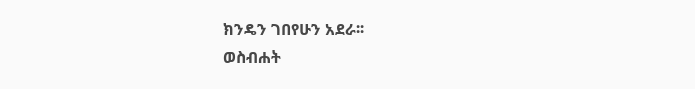ክንዴን ገበየሁን አደራ፡፡
ወስብሐት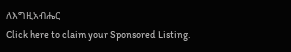ለእግዚአብሔር
Click here to claim your Sponsored Listing.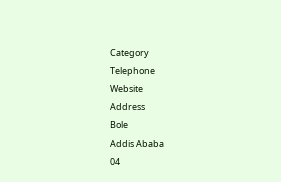Category
Telephone
Website
Address
Bole
Addis Ababa
04